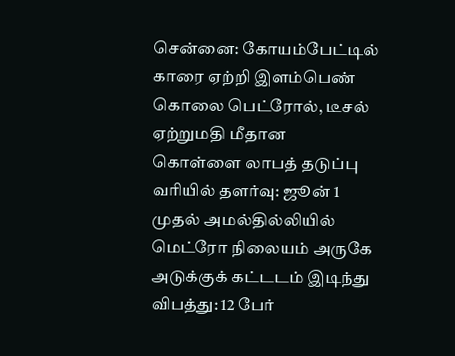சென்னை: கோயம்பேட்டில் காரை ஏற்றி இளம்பெண் கொலை பெட்ரோல், டீசல் ஏற்றுமதி மீதான கொள்ளை லாபத் தடுப்பு வரியில் தளர்வு: ஜூன் 1 முதல் அமல்தில்லியில் மெட்ரோ நிலையம் அருகே அடுக்குக் கட்டடம் இடிந்து விபத்து: 12 பேர்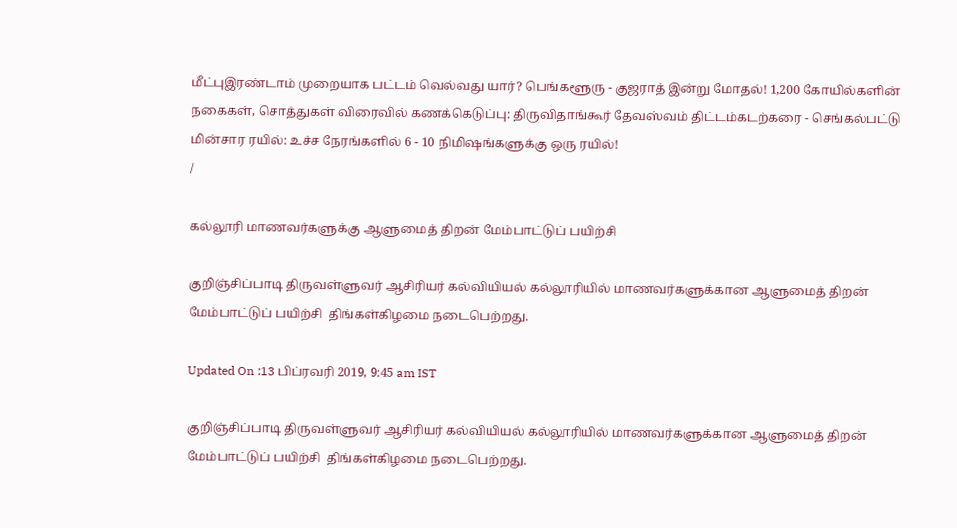மீட்புஇரண்டாம் முறையாக பட்டம் வெல்வது யார்? பெங்களூரு - குஜராத் இன்று மோதல்! 1,200 கோயில்களின் நகைகள், சொத்துகள் விரைவில் கணக்கெடுப்பு: திருவிதாங்கூர் தேவஸ்வம் திட்டம்கடற்கரை - செங்கல்பட்டு மின்சார ரயில்: உச்ச நேரங்களில் 6 - 10 நிமிஷங்களுக்கு ஒரு ரயில்!
/

கல்லூரி மாணவர்களுக்கு ஆளுமைத் திறன் மேம்பாட்டுப் பயிற்சி

குறிஞ்சிப்பாடி திருவள்ளுவர் ஆசிரியர் கல்வியியல் கல்லூரியில் மாணவர்களுக்கான ஆளுமைத் திறன் மேம்பாட்டுப் பயிற்சி  திங்கள்கிழமை நடைபெற்றது.

Updated On :13 பிப்ரவரி 2019, 9:45 am IST

குறிஞ்சிப்பாடி திருவள்ளுவர் ஆசிரியர் கல்வியியல் கல்லூரியில் மாணவர்களுக்கான ஆளுமைத் திறன் மேம்பாட்டுப் பயிற்சி  திங்கள்கிழமை நடைபெற்றது.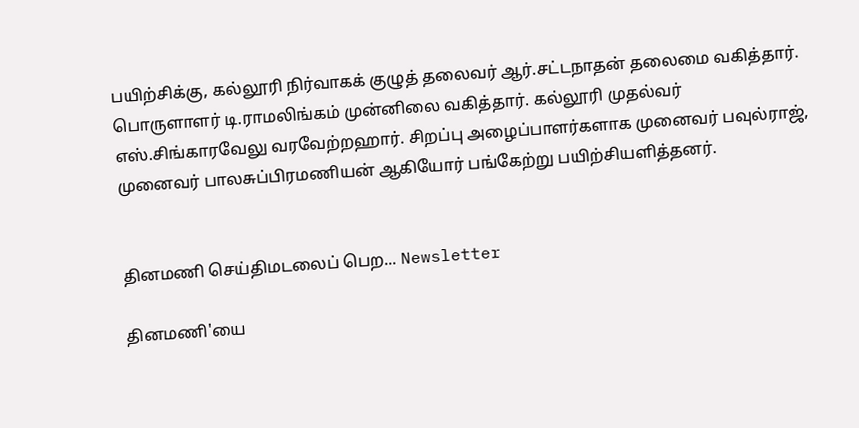பயிற்சிக்கு, கல்லூரி நிர்வாகக் குழுத் தலைவர் ஆர்.சட்டநாதன் தலைமை வகித்தார். பொருளாளர் டி.ராமலிங்கம் முன்னிலை வகித்தார். கல்லூரி முதல்வர் எஸ்.சிங்காரவேலு வரவேற்றஹார். சிறப்பு அழைப்பாளர்களாக முனைவர் பவுல்ராஜ், முனைவர் பாலசுப்பிரமணியன் ஆகியோர் பங்கேற்று பயிற்சியளித்தனர்.


தினமணி செய்திமடலைப் பெற... Newsletter

தினமணி'யை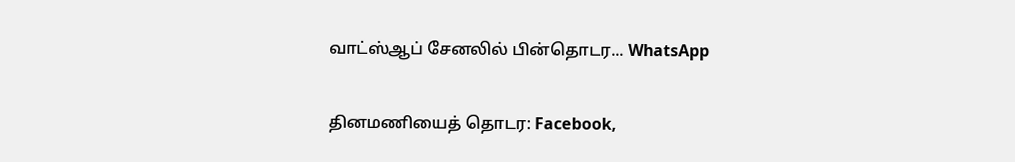வாட்ஸ்ஆப் சேனலில் பின்தொடர... WhatsApp

தினமணியைத் தொடர: Facebook,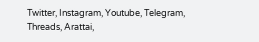Twitter, Instagram, Youtube, Telegram, Threads, Arattai,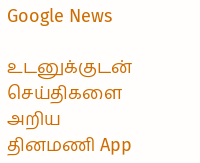Google News

உடனுக்குடன் செய்திகளை அறிய தினமணி App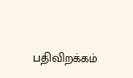பதிவிறக்கம்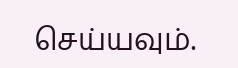செய்யவும்.